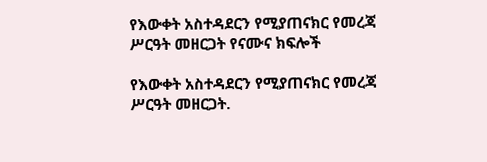የእውቀት አስተዳደርን የሚያጠናክር የመረጃ ሥርዓት መዘርጋት የናሙና ክፍሎች

የእውቀት አስተዳደርን የሚያጠናክር የመረጃ ሥርዓት መዘርጋት.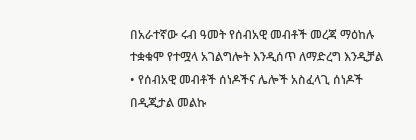በአራተኛው ሩብ ዓመት የሰብአዊ መብቶች መረጃ ማዕከሉ ተቋቁሞ የተሟላ አገልግሎት እንዲሰጥ ለማድረግ እንዲቻል • የሰብአዊ መብቶች ሰነዶችና ሌሎች አስፈላጊ ሰነዶች በዲጂታል መልኩ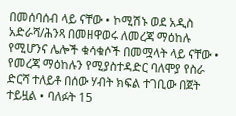በመሰባሰብ ላይ ናቸው • ኮሚሽኑ ወደ አዲስ አድራሻ/ሕንጻ በመዘዋወሩ ለመረጃ ማዕከሉ የሚሆንና ሌሎች ቁሳቁሶች በመሟላት ላይ ናቸው • የመረጃ ማዕከሉን የሚያስተዳድር ባለሞያ የስራ ድርሻ ተለይቶ በሰው ሃብት ክፍል ተገቢው በጀት ተይዟል • ባለፉት 15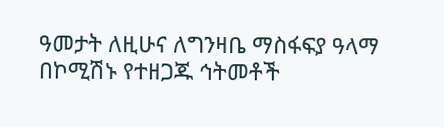ዓመታት ለዚሁና ለግንዛቤ ማስፋፍያ ዓላማ በኮሚሽኑ የተዘጋጁ ኅትመቶች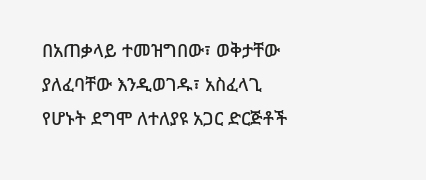በአጠቃላይ ተመዝግበው፣ ወቅታቸው ያለፈባቸው እንዲወገዱ፣ አስፈላጊ የሆኑት ደግሞ ለተለያዩ አጋር ድርጅቶች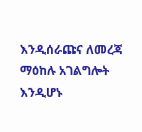እንዲሰራጩና ለመረጃ ማዕከሉ አገልግሎት እንዲሆኑ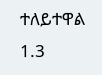ተለይተዋል 1.3